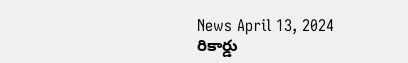News April 13, 2024
రికార్డు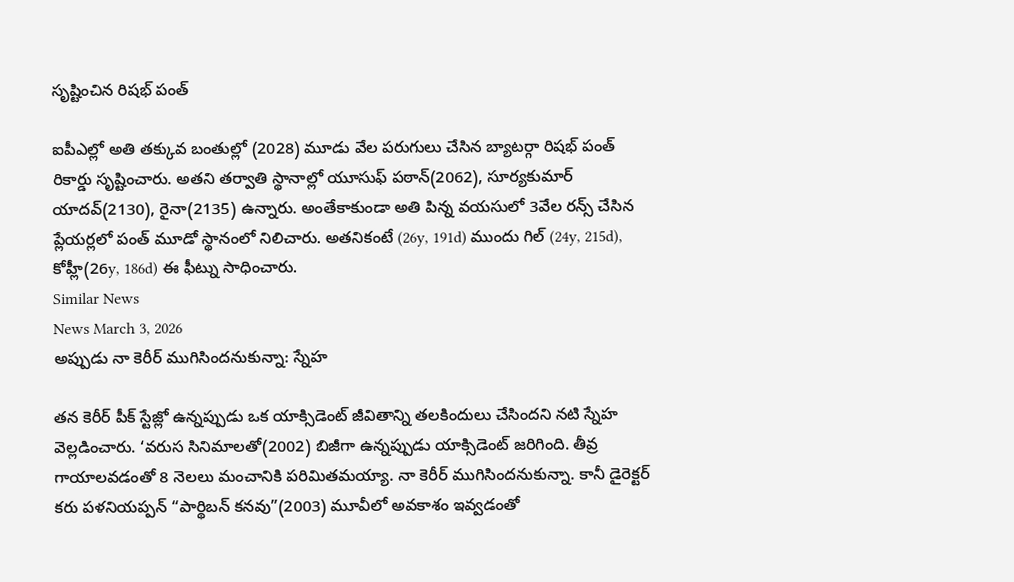సృష్టించిన రిషభ్ పంత్

ఐపీఎల్లో అతి తక్కువ బంతుల్లో (2028) మూడు వేల పరుగులు చేసిన బ్యాటర్గా రిషభ్ పంత్ రికార్డు సృష్టించారు. అతని తర్వాతి స్థానాల్లో యూసుఫ్ పఠాన్(2062), సూర్యకుమార్ యాదవ్(2130), రైనా(2135) ఉన్నారు. అంతేకాకుండా అతి పిన్న వయసులో 3వేల రన్స్ చేసిన ప్లేయర్లలో పంత్ మూడో స్థానంలో నిలిచారు. అతనికంటే (26y, 191d) ముందు గిల్ (24y, 215d), కోహ్లీ(26y, 186d) ఈ ఫీట్ను సాధించారు.
Similar News
News March 3, 2026
అప్పుడు నా కెరీర్ ముగిసిందనుకున్నా: స్నేహ

తన కెరీర్ పీక్ స్టేజ్లో ఉన్నప్పుడు ఒక యాక్సిడెంట్ జీవితాన్ని తలకిందులు చేసిందని నటి స్నేహ వెల్లడించారు. ‘వరుస సినిమాలతో(2002) బిజీగా ఉన్నప్పుడు యాక్సిడెంట్ జరిగింది. తీవ్ర గాయాలవడంతో 8 నెలలు మంచానికి పరిమితమయ్యా. నా కెరీర్ ముగిసిందనుకున్నా. కానీ డైరెక్టర్ కరు పళనియప్పన్ “పార్థిబన్ కనవు”(2003) మూవీలో అవకాశం ఇవ్వడంతో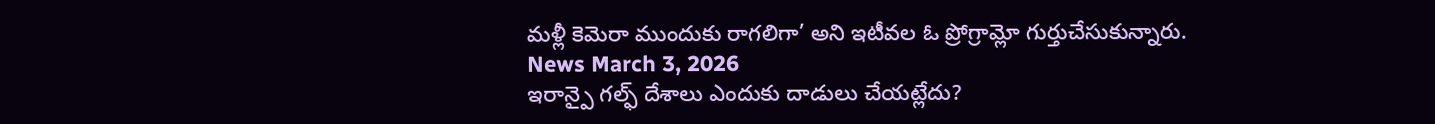మళ్లీ కెమెరా ముందుకు రాగలిగా’ అని ఇటీవల ఓ ప్రోగ్రామ్లో గుర్తుచేసుకున్నారు.
News March 3, 2026
ఇరాన్పై గల్ఫ్ దేశాలు ఎందుకు దాడులు చేయట్లేదు?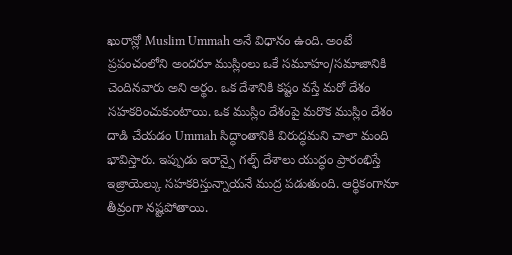ఖురాన్లో Muslim Ummah అనే విధానం ఉంది. అంటే ప్రపంచంలోని అందరూ ముస్లింలు ఒకే సమూహం/సమాజానికి చెందినవారు అని అర్థం. ఒక దేశానికి కష్టం వస్తే మరో దేశం సహకరించుకుంటాయి. ఒక ముస్లిం దేశంపై మరొక ముస్లిం దేశం దాడి చేయడం Ummah సిద్ధాంతానికి విరుద్ధమని చాలా మంది భావిస్తారు. ఇప్పుడు ఇరాన్పై గల్ఫ్ దేశాలు యుద్ధం ప్రారంభిస్తే ఇజ్రాయెల్కు సహకరిస్తున్నాయనే ముద్ర పడుతుంది. ఆర్థికంగానూ తీవ్రంగా నష్టపోతాయి.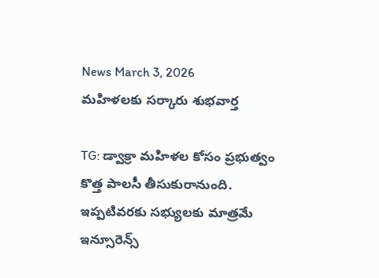News March 3, 2026
మహిళలకు సర్కారు శుభవార్త

TG: డ్వాక్రా మహిళల కోసం ప్రభుత్వం కొత్త పాలసీ తీసుకురానుంది. ఇప్పటివరకు సభ్యులకు మాత్రమే ఇన్సూరెన్స్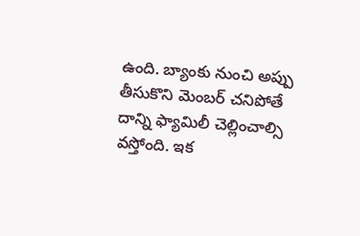ఉంది. బ్యాంకు నుంచి అప్పు తీసుకొని మెంబర్ చనిపోతే దాన్ని ఫ్యామిలీ చెల్లించాల్సి వస్తోంది. ఇక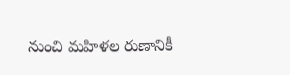నుంచి మహిళల రుణానికీ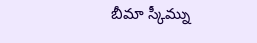బీమా స్కీమ్ను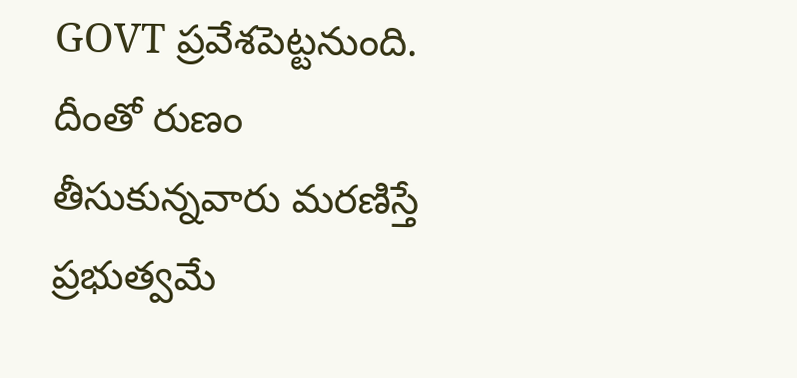GOVT ప్రవేశపెట్టనుంది. దీంతో రుణం తీసుకున్నవారు మరణిస్తే ప్రభుత్వమే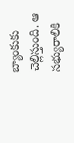బ్యాంకుకు చెల్లిస్తుంది. ఆ సభ్యురాలికి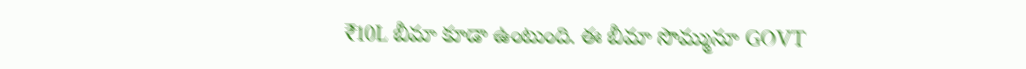₹10L బీమా కూడా ఉంటుంది. ఈ బీమా సొమ్మునూ GOVT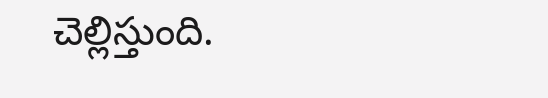చెల్లిస్తుంది.